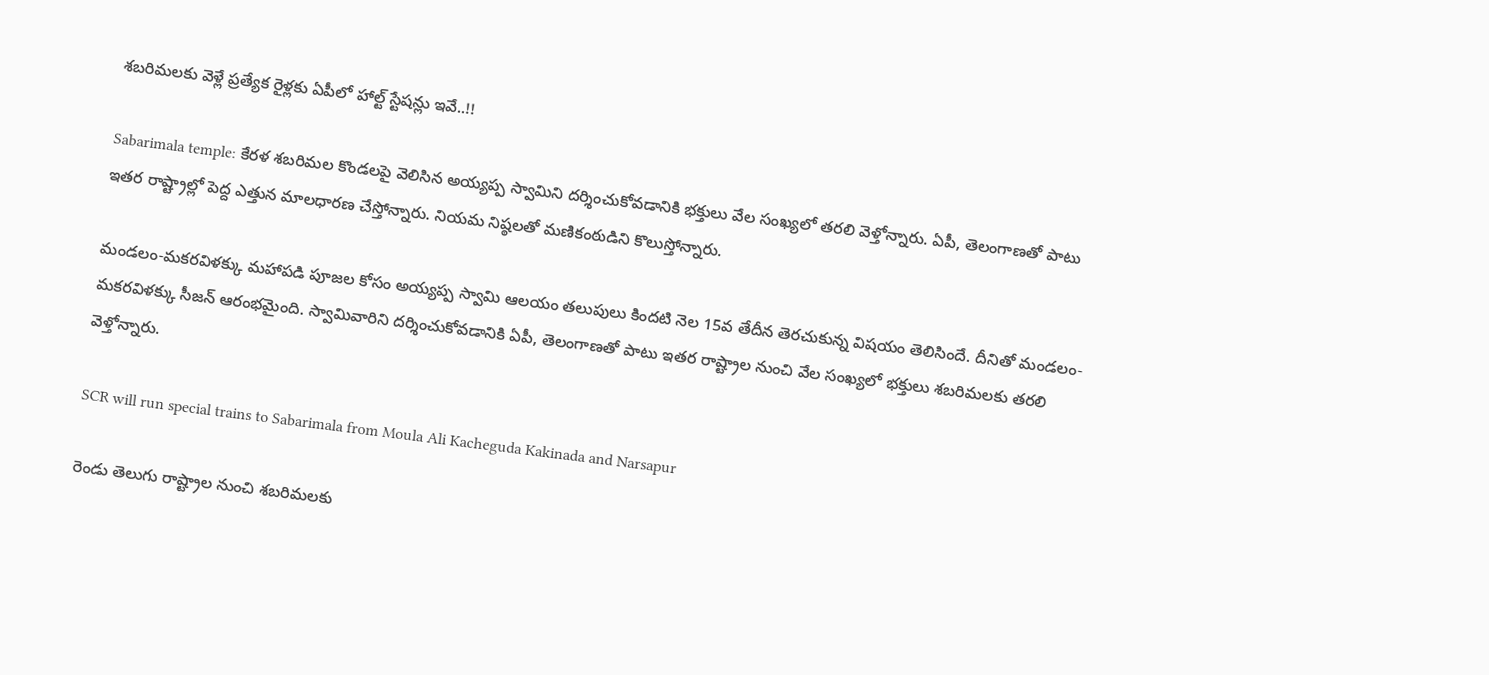శబరిమలకు వెళ్లే ప్రత్యేక రైళ్లకు ఏపీలో హాల్ట్ స్టేషన్లు ఇవే..!!

Sabarimala temple: కేరళ శబరిమల కొండలపై వెలిసిన అయ్యప్ప స్వామిని దర్శించుకోవడానికి భక్తులు వేల సంఖ్యలో తరలి వెళ్తోన్నారు. ఏపీ, తెలంగాణతో పాటు ఇతర రాష్ట్రాల్లో పెద్ద ఎత్తున మాలధారణ చేస్తోన్నారు. నియమ నిష్ఠలతో మణికంఠుడిని కొలుస్తోన్నారు.

మండలం-మకరవిళక్కు మహాపడి పూజల కోసం అయ్యప్ప స్వామి ఆలయం తలుపులు కిందటి నెల 15వ తేదీన తెరచుకున్న విషయం తెలిసిందే. దీనితో మండలం- మకరవిళక్కు సీజన్ ఆరంభమైంది. స్వామివారిని దర్శించుకోవడానికి ఏపీ, తెలంగాణతో పాటు ఇతర రాష్ట్రాల నుంచి వేల సంఖ్యలో భక్తులు శబరిమలకు తరలి వెళ్తోన్నారు.

SCR will run special trains to Sabarimala from Moula Ali Kacheguda Kakinada and Narsapur

రెండు తెలుగు రాష్ట్రాల నుంచి శబరిమలకు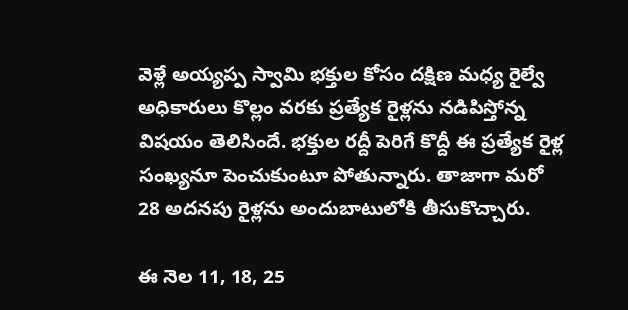వెళ్లే అయ్యప్ప స్వామి భక్తుల కోసం దక్షిణ మధ్య రైల్వే అధికారులు కొల్లం వరకు ప్రత్యేక రైళ్లను నడిపిస్తోన్న విషయం తెలిసిందే. భక్తుల రద్దీ పెరిగే కొద్దీ ఈ ప్రత్యేక రైళ్ల సంఖ్యనూ పెంచుకుంటూ పోతున్నారు. తాజాగా మరో 28 అదనపు రైళ్లను అందుబాటులోకి తీసుకొచ్చారు.

ఈ నెల 11, 18, 25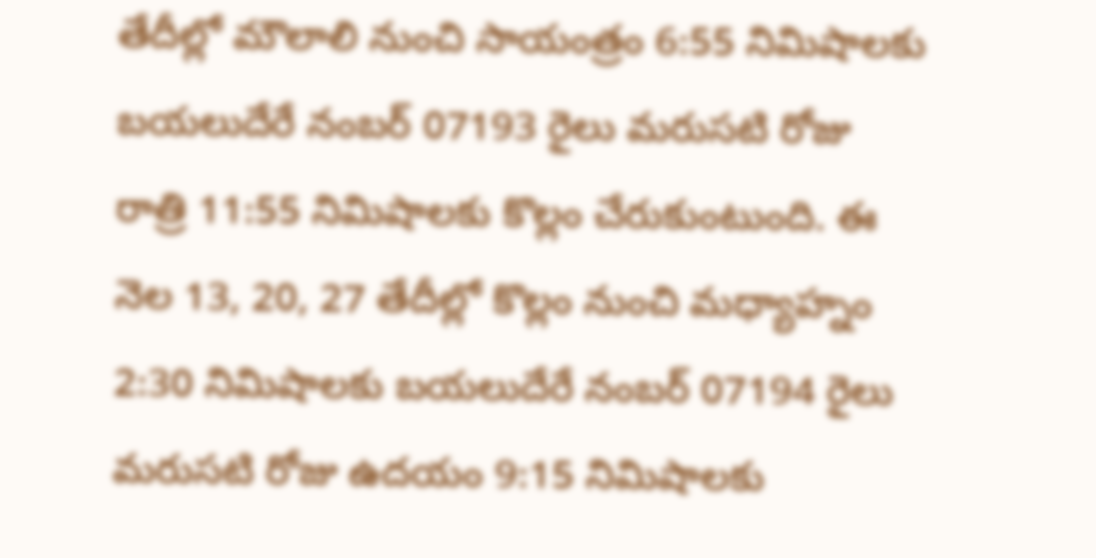తేదీల్లో మౌలాలి నుంచి సాయంత్రం 6:55 నిమిషాలకు బయలుదేరే నంబర్ 07193 రైలు మరుసటి రోజు రాత్రి 11:55 నిమిషాలకు కొల్లం చేరుకుంటుంది. ఈ నెల 13, 20, 27 తేదీల్లో కొల్లం నుంచి మధ్యాహ్నం 2:30 నిమిషాలకు బయలుదేరే నంబర్ 07194 రైలు మరుసటి రోజు ఉదయం 9:15 నిమిషాలకు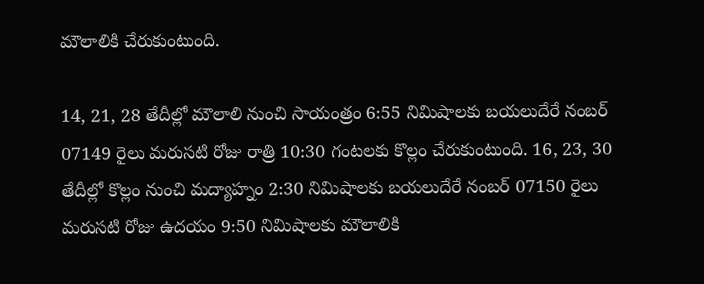మౌలాలికి చేరుకుంటుంది.

14, 21, 28 తేదీల్లో మౌలాలి నుంచి సాయంత్రం 6:55 నిమిషాలకు బయలుదేరే నంబర్ 07149 రైలు మరుసటి రోజు రాత్రి 10:30 గంటలకు కొల్లం చేరుకుంటుంది. 16, 23, 30 తేదీల్లో కొల్లం నుంచి మద్యాహ్నం 2:30 నిమిషాలకు బయలుదేరే నంబర్ 07150 రైలు మరుసటి రోజు ఉదయం 9:50 నిమిషాలకు మౌలాలికి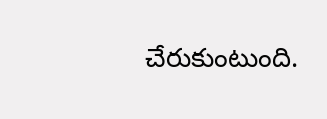చేరుకుంటుంది.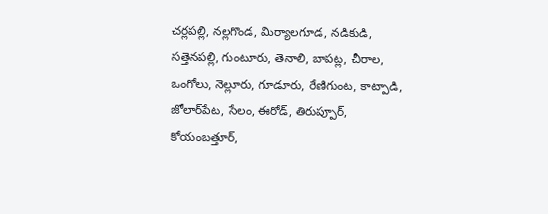చర్లపల్లి, నల్లగొండ, మిర్యాలగూడ, నడికుడి, సత్తెనపల్లి, గుంటూరు, తెనాలి, బాపట్ల, చీరాల, ఒంగోలు, నెల్లూరు, గూడూరు, రేణిగుంట, కాట్పాడి, జోలార్‌పేట, సేలం, ఈరోడ్, తిరుప్పూర్, కోయంబత్తూర్,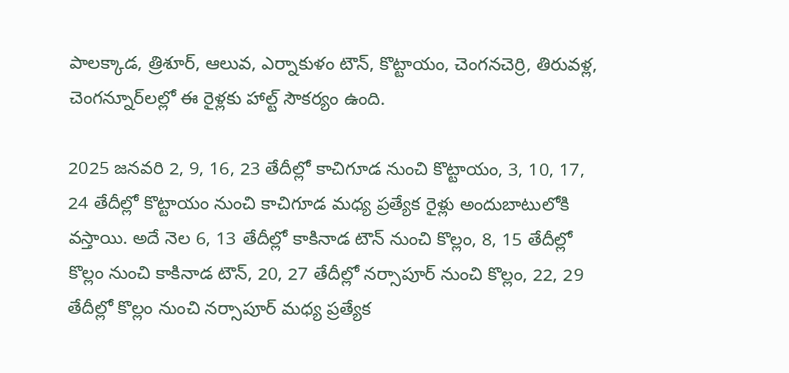పాలక్కాడ, త్రిశూర్, ఆలువ, ఎర్నాకుళం టౌన్, కొట్టాయం, చెంగనచెర్రి, తిరువళ్ల, చెంగన్నూర్‌లల్లో ఈ రైళ్లకు హాల్ట్ సౌకర్యం ఉంది.

2025 జనవరి 2, 9, 16, 23 తేదీల్లో కాచిగూడ నుంచి కొట్టాయం, 3, 10, 17, 24 తేదీల్లో కొట్టాయం నుంచి కాచిగూడ మధ్య ప్రత్యేక రైళ్లు అందుబాటులోకి వస్తాయి. అదే నెల 6, 13 తేదీల్లో కాకినాడ టౌన్ నుంచి కొల్లం, 8, 15 తేదీల్లో కొల్లం నుంచి కాకినాడ టౌన్, 20, 27 తేదీల్లో నర్సాపూర్ నుంచి కొల్లం, 22, 29 తేదీల్లో కొల్లం నుంచి నర్సాపూర్ మధ్య ప్రత్యేక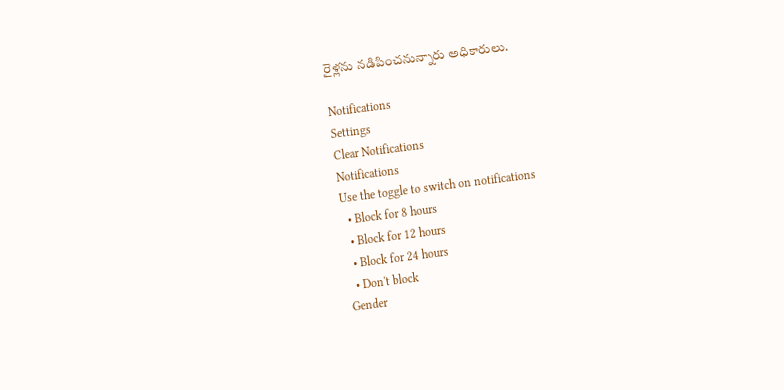రైళ్లను నడిపించనున్నారు అధికారులు.

Notifications
Settings
Clear Notifications
Notifications
Use the toggle to switch on notifications
  • Block for 8 hours
  • Block for 12 hours
  • Block for 24 hours
  • Don't block
Gender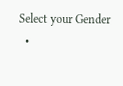Select your Gender
  •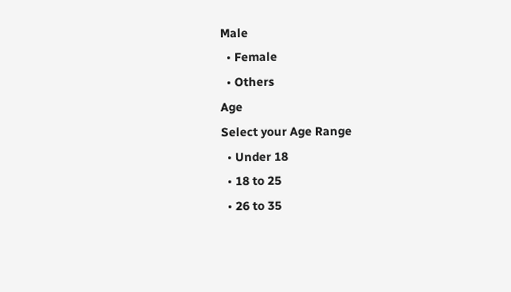Male
  • Female
  • Others
Age
Select your Age Range
  • Under 18
  • 18 to 25
  • 26 to 35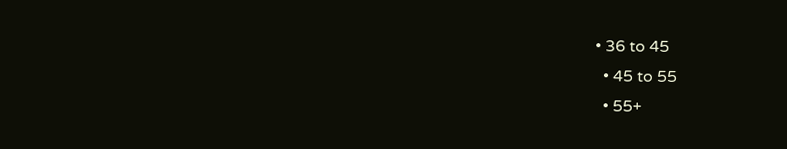• 36 to 45
  • 45 to 55
  • 55+